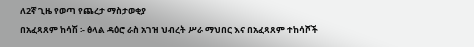ለ2ኛ ጊዜ የወጣ የጨረታ ማስታወቂያ
በአፈጻጸም ከሳሽ ፡- ፅላል ዳዕሮ ራስ አገዝ ህብረት ሥራ ማህበር እና በአፈጻጸም ተከሳሾች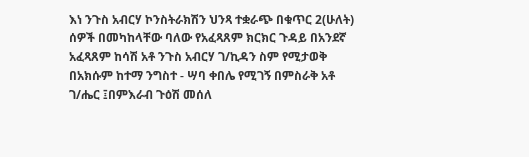እነ ንጉስ አብርሃ ኮንስትራክሽን ህንጻ ተቋራጭ በቁጥር 2(ሁለት) ሰዎች በመካከላቸው ባለው የአፈጻጸም ክርክር ጉዳይ በአንደኛ አፈጻጸም ከሳሽ አቶ ንጉስ አብርሃ ገ/ኪዳን ስም የሚታወቅ በአክሱም ከተማ ንግስተ - ሣባ ቀበሌ የሚገኝ በምስራቅ አቶ ገ/ሔር ፤በምእራብ ጉዕሽ መሰለ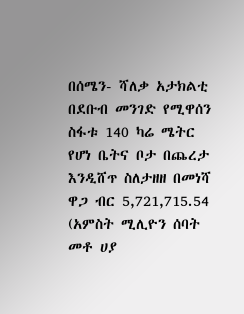በሰሜን- ሻለቃ አታክልቲ በደቡብ መንገድ የሚዋሰን ስፋቱ 140 ካሬ ሜትር የሆነ ቤትና ቦታ በጨረታ እንዲሸጥ ስለታዘዘ በመነሻ ዋጋ ብር 5,721,715.54 (አምስት ሚሊዮን ሰባት መቶ ሀያ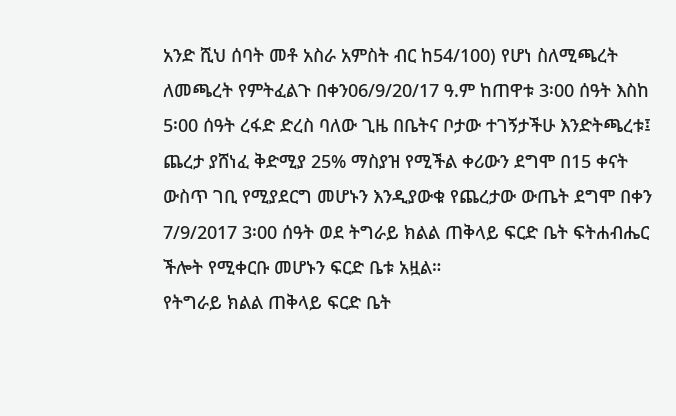አንድ ሺህ ሰባት መቶ አስራ አምስት ብር ከ54/100) የሆነ ስለሚጫረት ለመጫረት የምትፈልጉ በቀን06/9/20/17 ዓ.ም ከጠዋቱ 3፡00 ሰዓት እስከ 5፡00 ሰዓት ረፋድ ድረስ ባለው ጊዜ በቤትና ቦታው ተገኝታችሁ እንድትጫረቱ፤ ጨረታ ያሸነፈ ቅድሚያ 25% ማስያዝ የሚችል ቀሪውን ደግሞ በ15 ቀናት ውስጥ ገቢ የሚያደርግ መሆኑን እንዲያውቁ የጨረታው ውጤት ደግሞ በቀን 7/9/2017 3፡00 ሰዓት ወደ ትግራይ ክልል ጠቅላይ ፍርድ ቤት ፍትሐብሔር ችሎት የሚቀርቡ መሆኑን ፍርድ ቤቱ አዟል።
የትግራይ ክልል ጠቅላይ ፍርድ ቤት